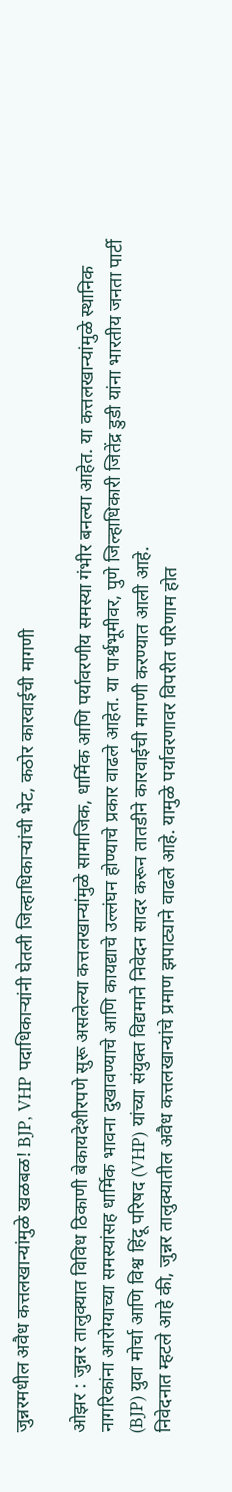जुन्नरमधील अवैध कत्तलखान्यांमुळे खळबळ! BJP, VHP पदाधिकाऱ्यांनी घेतली जिल्हाधिकाऱ्यांची भेट, कठोर कारवाईची मागणी

ओझर : जुन्नर तालुक्यात विविध ठिकाणी बेकायदेशीरपणे सुरू असलेल्या कत्तलखान्यांमुळे सामाजिक, धार्मिक आणि पर्यावरणीय समस्या गंभीर बनल्या आहेत. या कत्तलखान्यांमुळे स्थानिक नागरिकांना आरोग्याच्या समस्यांसह धार्मिक भावना दुखावण्याचे आणि कायद्याचे उल्लंघन होण्याचे प्रकार वाढले आहेत. या पार्श्वभूमीवर, पुणे जिल्हाधिकारी जितेंद्र डुडी यांना भारतीय जनता पार्टी (BJP) युवा मोर्चा आणि विश्व हिंदू परिषद (VHP) यांच्या संयुक्त विद्यमाने निवेदन सादर करून तातडीने कारवाईची मागणी करण्यात आली आहे.
निवेदनात म्हटले आहे की, जुन्नर तालुक्यातील अवैध कत्तलखान्यांचे प्रमाण झपाट्याने वाढले आहे. यामुळे पर्यावरणावर विपरीत परिणाम होत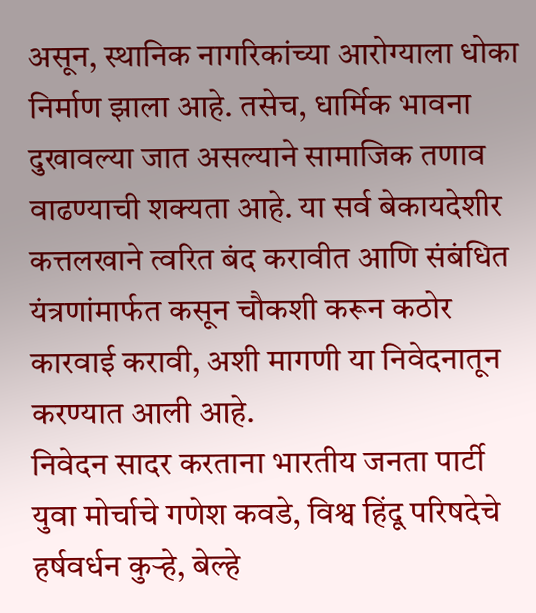असून, स्थानिक नागरिकांच्या आरोग्याला धोका निर्माण झाला आहे. तसेच, धार्मिक भावना दुखावल्या जात असल्याने सामाजिक तणाव वाढण्याची शक्यता आहे. या सर्व बेकायदेशीर कत्तलखाने त्वरित बंद करावीत आणि संबंधित यंत्रणांमार्फत कसून चौकशी करून कठोर कारवाई करावी, अशी मागणी या निवेदनातून करण्यात आली आहे.
निवेदन सादर करताना भारतीय जनता पार्टी युवा मोर्चाचे गणेश कवडे, विश्व हिंदू परिषदेचे हर्षवर्धन कुऱ्हे, बेल्हे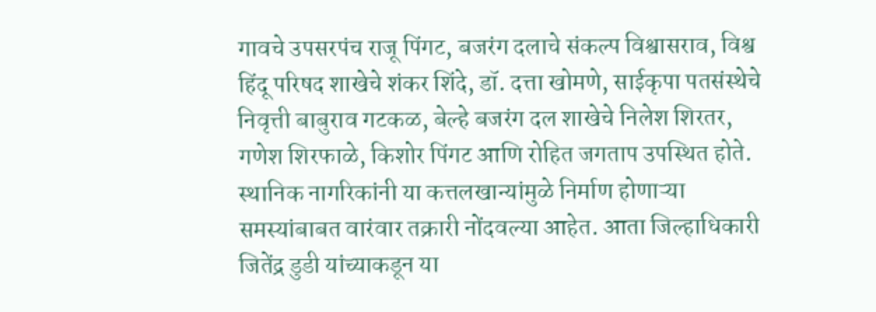गावचे उपसरपंच राजू पिंगट, बजरंग दलाचे संकल्प विश्वासराव, विश्व हिंदू परिषद शाखेचे शंकर शिंदे, डॉ. दत्ता खोमणे, साईकृपा पतसंस्थेचे निवृत्ती बाबुराव गटकळ, बेल्हे बजरंग दल शाखेचे निलेश शिरतर, गणेश शिरफाळे, किशोर पिंगट आणि रोहित जगताप उपस्थित होते.
स्थानिक नागरिकांनी या कत्तलखान्यांमुळे निर्माण होणाऱ्या समस्यांबाबत वारंवार तक्रारी नोंदवल्या आहेत. आता जिल्हाधिकारी जितेंद्र डुडी यांच्याकडून या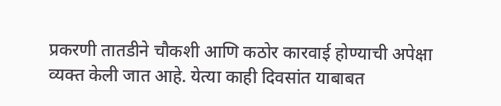प्रकरणी तातडीने चौकशी आणि कठोर कारवाई होण्याची अपेक्षा व्यक्त केली जात आहे. येत्या काही दिवसांत याबाबत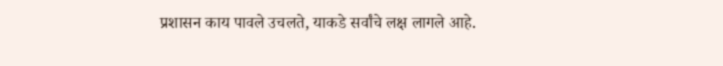प्रशासन काय पावले उचलते, याकडे सर्वांचे लक्ष लागले आहे.